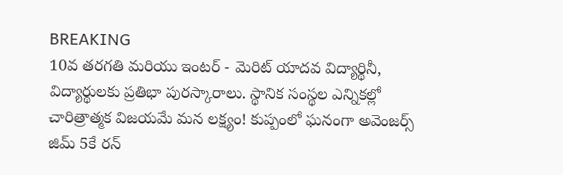BREAKING
10వ తరగతి మరియు ఇంటర్ - మెరిట్ యాదవ విద్యార్థినీ, విద్యార్థులకు ప్రతిభా పురస్కారాలు. స్థానిక సంస్థల ఎన్నికల్లో చారిత్రాత్మక విజయమే మన లక్ష్యం! కుప్పంలో ఘనంగా అవెంజర్స్ జిమ్ 5కే రన్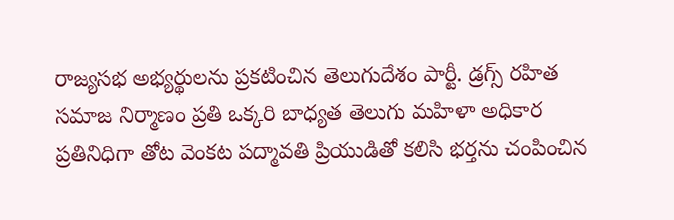రాజ్యసభ అభ్యర్థులను ప్రకటించిన తెలుగుదేశం పార్టీ. డ్రగ్స్ రహిత సమాజ నిర్మాణం ప్రతి ఒక్కరి బాధ్యత తెలుగు మహిళా అధికార ప్రతినిధిగా తోట వెంకట పద్మావతి ప్రియుడితో కలిసి భర్తను చంపించిన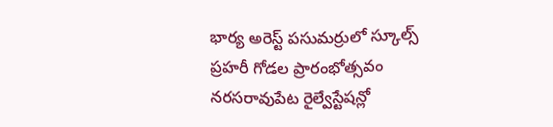భార్య అరెస్ట్ పసుమర్రులో స్కూల్స్ ప్రహరీ గోడల ప్రారంభోత్సవం నరసరావుపేట రైల్వేస్టేషన్లో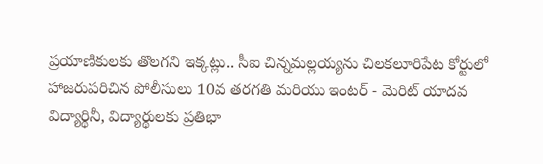ప్రయాణికులకు తొలగని ఇక్కట్లు.. సీఐ చిన్నమల్లయ్యను చిలకలూరిపేట కోర్టులో హాజరుపరిచిన పోలీసులు 10వ తరగతి మరియు ఇంటర్ - మెరిట్ యాదవ విద్యార్థినీ, విద్యార్థులకు ప్రతిభా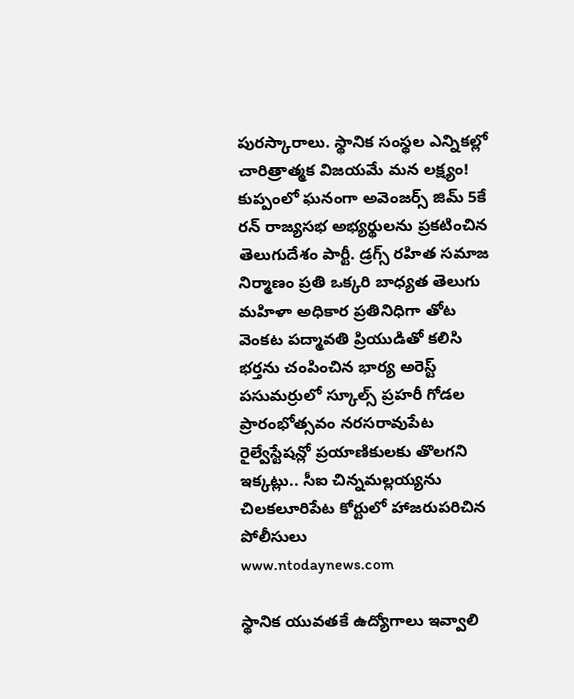పురస్కారాలు. స్థానిక సంస్థల ఎన్నికల్లో చారిత్రాత్మక విజయమే మన లక్ష్యం! కుప్పంలో ఘనంగా అవెంజర్స్ జిమ్ 5కే రన్ రాజ్యసభ అభ్యర్థులను ప్రకటించిన తెలుగుదేశం పార్టీ. డ్రగ్స్ రహిత సమాజ నిర్మాణం ప్రతి ఒక్కరి బాధ్యత తెలుగు మహిళా అధికార ప్రతినిధిగా తోట వెంకట పద్మావతి ప్రియుడితో కలిసి భర్తను చంపించిన భార్య అరెస్ట్ పసుమర్రులో స్కూల్స్ ప్రహరీ గోడల ప్రారంభోత్సవం నరసరావుపేట రైల్వేస్టేషన్లో ప్రయాణికులకు తొలగని ఇక్కట్లు.. సీఐ చిన్నమల్లయ్యను చిలకలూరిపేట కోర్టులో హాజరుపరిచిన పోలీసులు
www.ntodaynews.com

స్థానిక యువతకే ఉద్యోగాలు ఇవ్వాలి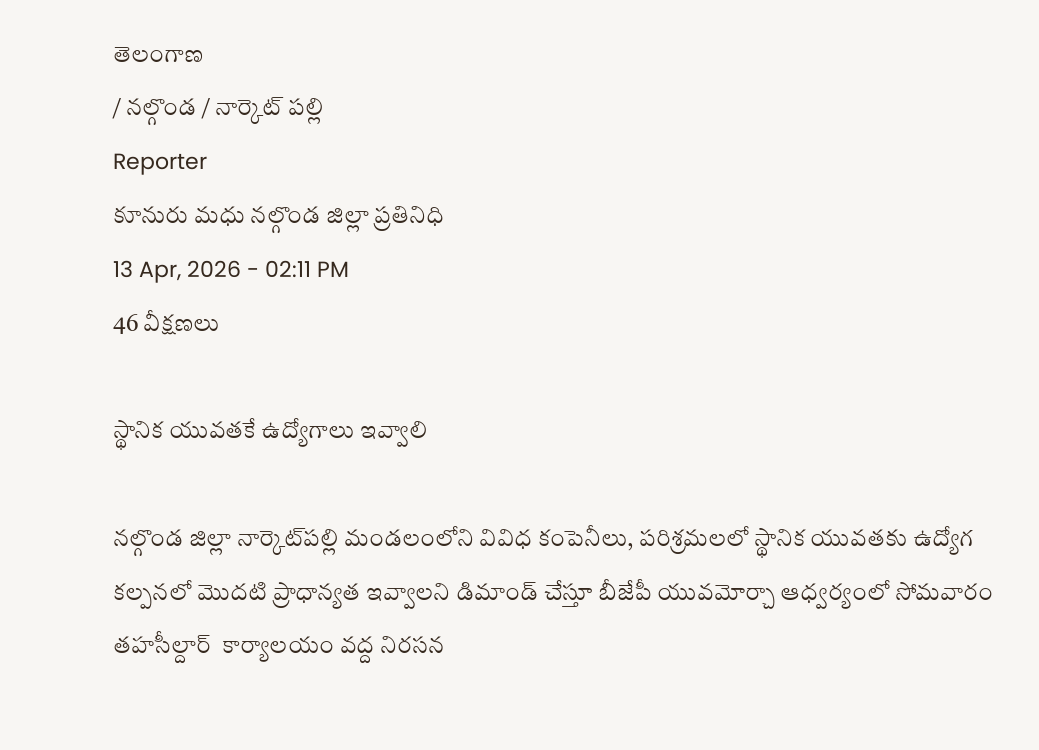తెలంగాణ
/ నల్గొండ / నార్కెట్ పల్లి
Reporter
కూనురు మధు నల్గొండ జిల్లా ప్రతినిధి
13 Apr, 2026 - 02:11 PM
46 వీక్షణలు

స్థానిక యువతకే ఉద్యోగాలు ఇవ్వాలి

నల్గొండ జిల్లా నార్కెట్‌పల్లి మండలంలోని వివిధ కంపెనీలు, పరిశ్రమలలో స్థానిక యువతకు ఉద్యోగ కల్పనలో మొదటి ప్రాధాన్యత ఇవ్వాలని డిమాండ్ చేస్తూ బీజేపీ యువమోర్చా ఆధ్వర్యంలో సోమవారం తహసీల్దార్  కార్యాలయం వద్ద నిరసన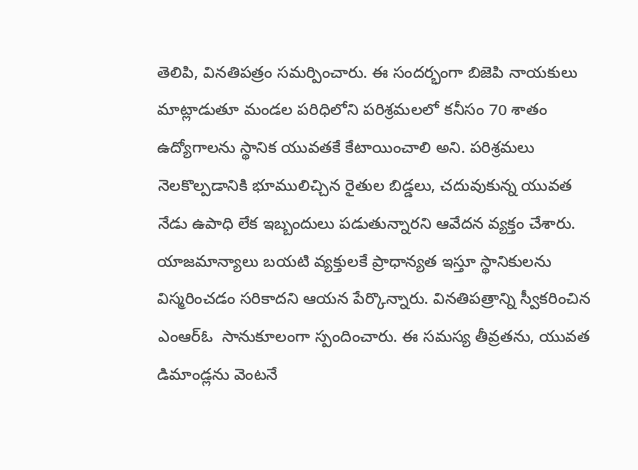తెలిపి, వినతిపత్రం సమర్పించారు. ఈ సందర్భంగా బిజెపి నాయకులు మాట్లాడుతూ మండల పరిధిలోని పరిశ్రమలలో కనీసం 70 శాతం ఉద్యోగాలను స్థానిక యువతకే కేటాయించాలి అని. పరిశ్రమలు నెలకొల్పడానికి భూములిచ్చిన రైతుల బిడ్డలు, చదువుకున్న యువత నేడు ఉపాధి లేక ఇబ్బందులు పడుతున్నారని ఆవేదన వ్యక్తం చేశారు. యాజమాన్యాలు బయటి వ్యక్తులకే ప్రాధాన్యత ఇస్తూ స్థానికులను విస్మరించడం సరికాదని ఆయన పేర్కొన్నారు. వినతిపత్రాన్ని స్వీకరించిన ఎంఆర్ఓ  సానుకూలంగా స్పందించారు. ఈ సమస్య తీవ్రతను, యువత డిమాండ్లను వెంటనే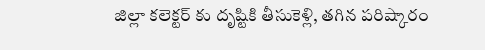జిల్లా కలెక్టర్ కు దృష్టికి తీసుకెళ్లి, తగిన పరిష్కారం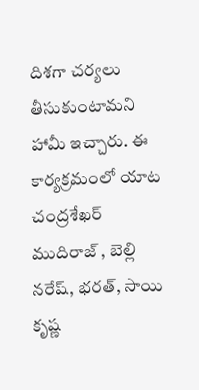దిశగా చర్యలు తీసుకుంటామని హామీ ఇచ్చారు. ఈ కార్యక్రమంలో యాట చంద్రశేఖర్ ముదిరాజ్ , బెల్లి నరేష్, భరత్, సాయి కృష్ణ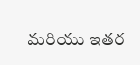మరియు ఇతర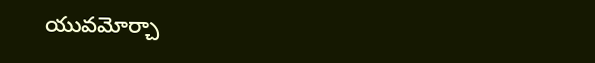యువమోర్చా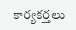కార్యకర్తలు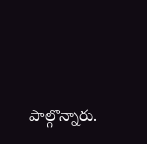పాల్గొన్నారు.